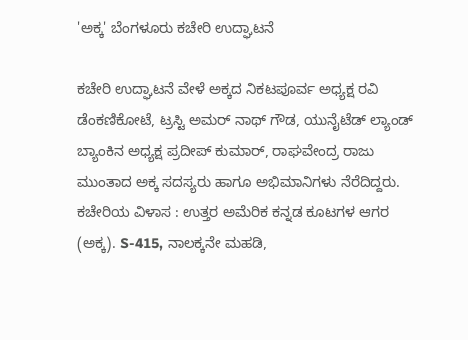'ಅಕ್ಕ' ಬೆಂಗಳೂರು ಕಚೇರಿ ಉದ್ಘಾಟನೆ

ಕಚೇರಿ ಉದ್ಘಾಟನೆ ವೇಳೆ ಅಕ್ಕದ ನಿಕಟಪೂರ್ವ ಅಧ್ಯಕ್ಷ ರವಿ ಡೆಂಕಣಿಕೋಟೆ, ಟ್ರಸ್ಟಿ ಅಮರ್ ನಾಥ್ ಗೌಡ, ಯುನೈಟೆಡ್ ಲ್ಯಾಂಡ್ ಬ್ಯಾಂಕಿನ ಅಧ್ಯಕ್ಷ ಪ್ರದೀಪ್ ಕುಮಾರ್, ರಾಘವೇಂದ್ರ ರಾಜು ಮುಂತಾದ ಅಕ್ಕ ಸದಸ್ಯರು ಹಾಗೂ ಅಭಿಮಾನಿಗಳು ನೆರೆದಿದ್ದರು. ಕಚೇರಿಯ ವಿಳಾಸ : ಉತ್ತರ ಅಮೆರಿಕ ಕನ್ನಡ ಕೂಟಗಳ ಆಗರ (ಅಕ್ಕ). S-415, ನಾಲಕ್ಕನೇ ಮಹಡಿ,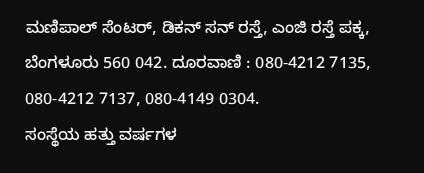ಮಣಿಪಾಲ್ ಸೆಂಟರ್, ಡಿಕನ್ ಸನ್ ರಸ್ತೆ, ಎಂಜಿ ರಸ್ತೆ ಪಕ್ಕ, ಬೆಂಗಳೂರು 560 042. ದೂರವಾಣಿ : 080-4212 7135, 080-4212 7137, 080-4149 0304.
ಸಂಸ್ಥೆಯ ಹತ್ತು ವರ್ಷಗಳ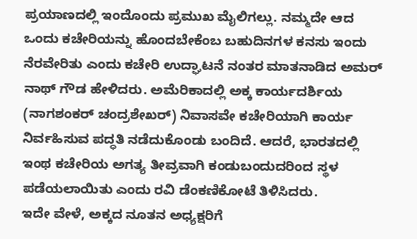ಪ್ರಯಾಣದಲ್ಲಿ ಇಂದೊಂದು ಪ್ರಮುಖ ಮೈಲಿಗಲ್ಲು. ನಮ್ಮದೇ ಆದ ಒಂದು ಕಚೇರಿಯನ್ನು ಹೊಂದಬೇಕೆಂಬ ಬಹುದಿನಗಳ ಕನಸು ಇಂದು ನೆರವೇರಿತು ಎಂದು ಕಚೇರಿ ಉದ್ಘಾಟನೆ ನಂತರ ಮಾತನಾಡಿದ ಅಮರ್ ನಾಥ್ ಗೌಡ ಹೇಳಿದರು. ಅಮೆರಿಕಾದಲ್ಲಿ ಅಕ್ಕ ಕಾರ್ಯದರ್ಶಿಯ (ನಾಗಶಂಕರ್ ಚಂದ್ರಶೇಖರ್) ನಿವಾಸವೇ ಕಚೇರಿಯಾಗಿ ಕಾರ್ಯ ನಿರ್ವಹಿಸುವ ಪದ್ಧತಿ ನಡೆದುಕೊಂಡು ಬಂದಿದೆ. ಆದರೆ, ಭಾರತದಲ್ಲಿ ಇಂಥ ಕಚೇರಿಯ ಅಗತ್ಯ ತೀವ್ರವಾಗಿ ಕಂಡುಬಂದುದರಿಂದ ಸ್ಥಳ ಪಡೆಯಲಾಯಿತು ಎಂದು ರವಿ ಡೆಂಕಣಿಕೋಟೆ ತಿಳಿಸಿದರು.
ಇದೇ ವೇಳೆ, ಅಕ್ಕದ ನೂತನ ಅಧ್ಯಕ್ಷರಿಗೆ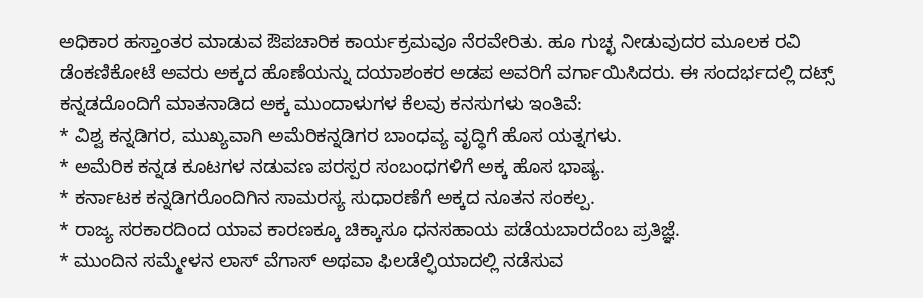ಅಧಿಕಾರ ಹಸ್ತಾಂತರ ಮಾಡುವ ಔಪಚಾರಿಕ ಕಾರ್ಯಕ್ರಮವೂ ನೆರವೇರಿತು. ಹೂ ಗುಚ್ಛ ನೀಡುವುದರ ಮೂಲಕ ರವಿ ಡೆಂಕಣಿಕೋಟೆ ಅವರು ಅಕ್ಕದ ಹೊಣೆಯನ್ನು ದಯಾಶಂಕರ ಅಡಪ ಅವರಿಗೆ ವರ್ಗಾಯಿಸಿದರು. ಈ ಸಂದರ್ಭದಲ್ಲಿ ದಟ್ಸ್ ಕನ್ನಡದೊಂದಿಗೆ ಮಾತನಾಡಿದ ಅಕ್ಕ ಮುಂದಾಳುಗಳ ಕೆಲವು ಕನಸುಗಳು ಇಂತಿವೆ:
* ವಿಶ್ವ ಕನ್ನಡಿಗರ, ಮುಖ್ಯವಾಗಿ ಅಮೆರಿಕನ್ನಡಿಗರ ಬಾಂಧವ್ಯ ವೃದ್ಧಿಗೆ ಹೊಸ ಯತ್ನಗಳು.
* ಅಮೆರಿಕ ಕನ್ನಡ ಕೂಟಗಳ ನಡುವಣ ಪರಸ್ಪರ ಸಂಬಂಧಗಳಿಗೆ ಅಕ್ಕ ಹೊಸ ಭಾಷ್ಯ.
* ಕರ್ನಾಟಕ ಕನ್ನಡಿಗರೊಂದಿಗಿನ ಸಾಮರಸ್ಯ ಸುಧಾರಣೆಗೆ ಅಕ್ಕದ ನೂತನ ಸಂಕಲ್ಪ.
* ರಾಜ್ಯ ಸರಕಾರದಿಂದ ಯಾವ ಕಾರಣಕ್ಕೂ ಚಿಕ್ಕಾಸೂ ಧನಸಹಾಯ ಪಡೆಯಬಾರದೆಂಬ ಪ್ರತಿಜ್ಞೆ.
* ಮುಂದಿನ ಸಮ್ಮೇಳನ ಲಾಸ್ ವೆಗಾಸ್ ಅಥವಾ ಫಿಲಡೆಲ್ಫಿಯಾದಲ್ಲಿ ನಡೆಸುವ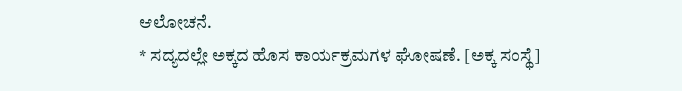ಆಲೋಚನೆ.
* ಸದ್ಯದಲ್ಲೇ ಅಕ್ಕದ ಹೊಸ ಕಾರ್ಯಕ್ರಮಗಳ ಘೋಷಣೆ. [ಅಕ್ಕ ಸಂಸ್ಥೆ]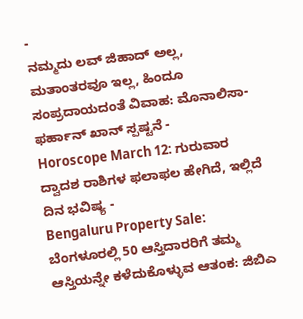-
ನಮ್ಮದು ಲವ್ ಜಿಹಾದ್ ಅಲ್ಲ, ಮತಾಂತರವೂ ಇಲ್ಲ, ಹಿಂದೂ ಸಂಪ್ರದಾಯದಂತೆ ವಿವಾಹ: ಮೊನಾಲಿಸಾ-ಫರ್ಹಾನ್ ಖಾನ್ ಸ್ಪಷ್ಟನೆ -
Horoscope March 12: ಗುರುವಾರ ದ್ವಾದಶ ರಾಶಿಗಳ ಫಲಾಫಲ ಹೇಗಿದೆ, ಇಲ್ಲಿದೆ ದಿನ ಭವಿಷ್ಯ -
Bengaluru Property Sale: ಬೆಂಗಳೂರಲ್ಲಿ 50 ಆಸ್ತಿದಾರರಿಗೆ ತಮ್ಮ ಆಸ್ತಿಯನ್ನೇ ಕಳೆದುಕೊಳ್ಳುವ ಆತಂಕ: ಜಿಬಿಎ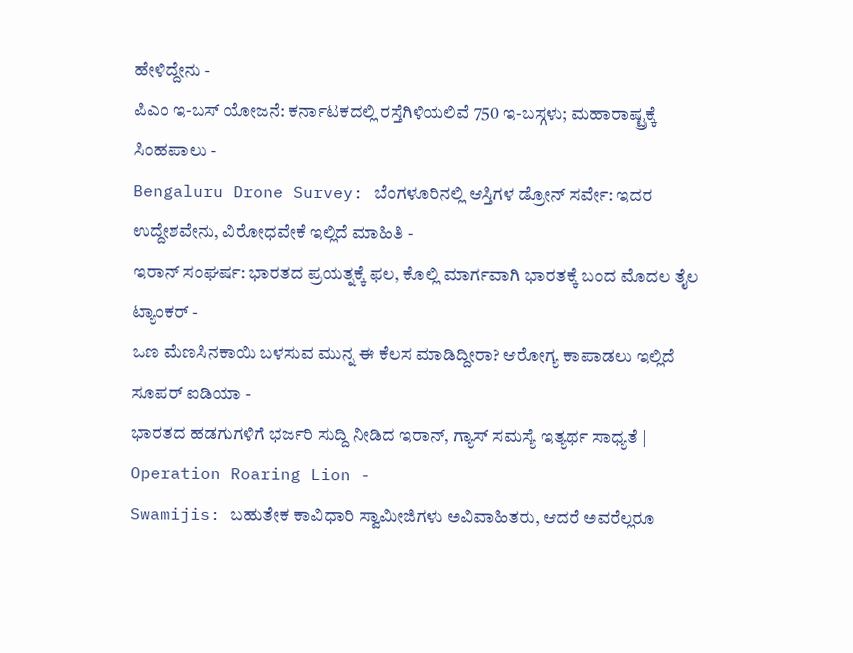ಹೇಳಿದ್ದೇನು -
ಪಿಎಂ ಇ-ಬಸ್ ಯೋಜನೆ: ಕರ್ನಾಟಕದಲ್ಲಿ ರಸ್ತೆಗಿಳಿಯಲಿವೆ 750 ಇ-ಬಸ್ಗಳು; ಮಹಾರಾಷ್ಟ್ರಕ್ಕೆ ಸಿಂಹಪಾಲು -
Bengaluru Drone Survey: ಬೆಂಗಳೂರಿನಲ್ಲಿ ಆಸ್ತಿಗಳ ಡ್ರೋನ್ ಸರ್ವೇ: ಇದರ ಉದ್ದೇಶವೇನು, ವಿರೋಧವೇಕೆ ಇಲ್ಲಿದೆ ಮಾಹಿತಿ -
ಇರಾನ್ ಸಂಘರ್ಷ: ಭಾರತದ ಪ್ರಯತ್ನಕ್ಕೆ ಫಲ, ಕೊಲ್ಲಿ ಮಾರ್ಗವಾಗಿ ಭಾರತಕ್ಕೆ ಬಂದ ಮೊದಲ ತೈಲ ಟ್ಯಾಂಕರ್ -
ಒಣ ಮೆಣಸಿನಕಾಯಿ ಬಳಸುವ ಮುನ್ನ ಈ ಕೆಲಸ ಮಾಡಿದ್ದೀರಾ? ಆರೋಗ್ಯ ಕಾಪಾಡಲು ಇಲ್ಲಿದೆ ಸೂಪರ್ ಐಡಿಯಾ -
ಭಾರತದ ಹಡಗುಗಳಿಗೆ ಭರ್ಜರಿ ಸುದ್ದಿ ನೀಡಿದ ಇರಾನ್, ಗ್ಯಾಸ್ ಸಮಸ್ಯೆ ಇತ್ಯರ್ಥ ಸಾಧ್ಯತೆ | Operation Roaring Lion -
Swamijis: ಬಹುತೇಕ ಕಾವಿಧಾರಿ ಸ್ವಾಮೀಜಿಗಳು ಅವಿವಾಹಿತರು, ಆದರೆ ಅವರೆಲ್ಲರೂ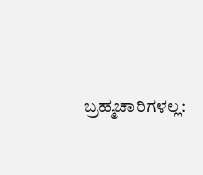ಬ್ರಹ್ಮಚಾರಿಗಳಲ್ಲ: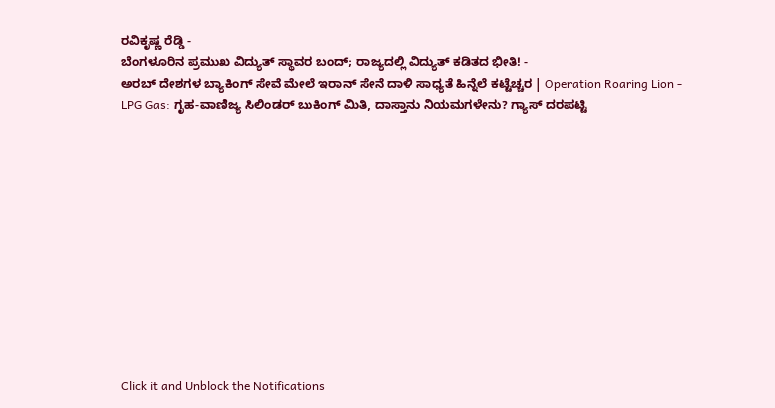ರವಿಕೃಷ್ಣ ರೆಡ್ಡಿ -
ಬೆಂಗಳೂರಿನ ಪ್ರಮುಖ ವಿದ್ಯುತ್ ಸ್ಥಾವರ ಬಂದ್; ರಾಜ್ಯದಲ್ಲಿ ವಿದ್ಯುತ್ ಕಡಿತದ ಭೀತಿ! -
ಅರಬ್ ದೇಶಗಳ ಬ್ಯಾಕಿಂಗ್ ಸೇವೆ ಮೇಲೆ ಇರಾನ್ ಸೇನೆ ದಾಳಿ ಸಾಧ್ಯತೆ ಹಿನ್ನೆಲೆ ಕಟ್ಟೆಚ್ಚರ | Operation Roaring Lion -
LPG Gas: ಗೃಹ-ವಾಣಿಜ್ಯ ಸಿಲಿಂಡರ್ ಬುಕಿಂಗ್ ಮಿತಿ, ದಾಸ್ತಾನು ನಿಯಮಗಳೇನು? ಗ್ಯಾಸ್ ದರಪಟ್ಟಿ












Click it and Unblock the Notifications